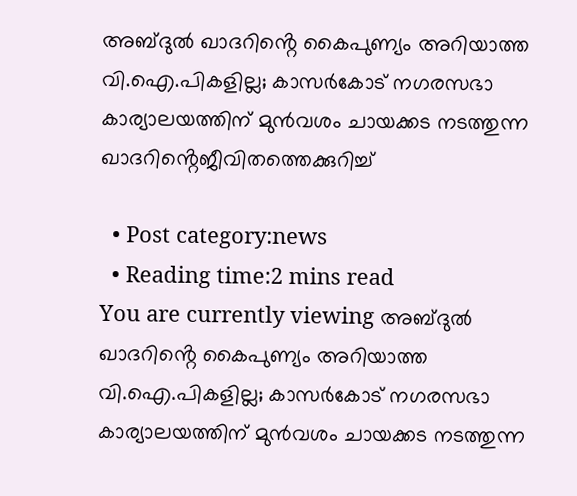അബ്ദുല്‍ ഖാദറിൻ്റെ കൈപുണ്യം അറിയാത്ത വി.ഐ.പികളില്ല; കാസര്‍കോട് നഗരസഭാ കാര്യാലയത്തിന് മുന്‍വശം ചായക്കട നടത്തുന്ന ഖാദറിൻ്റെജീവിതത്തെക്കുറിച്ച്

  • Post category:news
  • Reading time:2 mins read
You are currently viewing അബ്ദുല്‍ ഖാദറിൻ്റെ കൈപുണ്യം അറിയാത്ത വി.ഐ.പികളില്ല; കാസര്‍കോട് നഗരസഭാ കാര്യാലയത്തിന് മുന്‍വശം ചായക്കട നടത്തുന്ന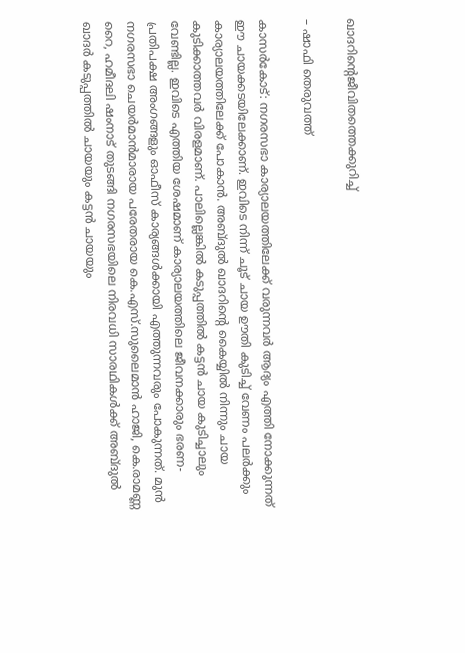ഖാദറിൻ്റെജീവിതത്തെക്കുറിച്ച്

– ഷാഫി തെരുവത്ത്

കാസര്‍കോട്: നഗരസഭാ കാര്യാലയത്തിലേക്ക് വരുന്നവര്‍ ആദ്യം എത്തി നോക്കുന്നത് ഈ ചായക്കടയിലേക്കാണ്. ഇവിടെ നിന്ന് ചൂട് ചായ ഊതി കുടിച്ച് വേണം പലര്‍ക്കും കാര്യാലയത്തിലേക്ക് പോകാന്‍. അബ്ദുല്‍ ഖാദറിന്റെ കൈയ്യില്‍ നിന്നും ചായ കുടിക്കാത്തവര്‍ വിരളമാണ്. പാലില്ലെങ്കില്‍ കടുപ്പത്തില്‍ കട്ടന്‍ ചായ കുടിച്ചാലും വേണ്ടില്ല. ഇവിടെ എത്തിയ ശേഷമാണ് കാര്യാലയത്തിലെ ജീവനക്കാരും ഭരണ-പ്രതിപക്ഷ അംഗങ്ങളും ഓഫീസ് കാര്യങ്ങള്‍ക്കായി എത്തുന്നവരും പോകുന്നത്. മുന്‍ നഗരസഭാ ചെയര്‍മാന്‍മാരായ പരേതരായ കെ.എസ്.സുലൈമാന്‍ ഹാജി, കെ.രാമണ്ണ റൈ, ഹമീദലി ഷംനാട് തുടങ്ങി നഗരസഭയിലെ നിരവധി സാരഥികള്‍ക്ക് അബ്ദുല്‍ ഖാദര്‍ കടുപ്പത്തില്‍ ചായയും കട്ടന്‍ ചായയും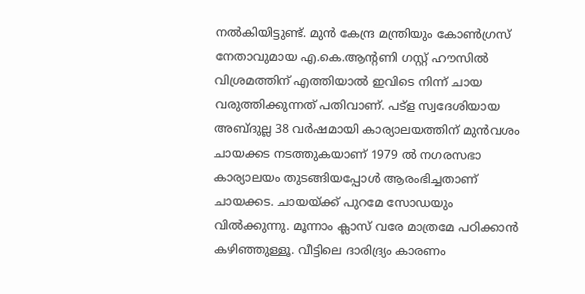നല്‍കിയിട്ടുണ്ട്. മുന്‍ കേന്ദ്ര മന്ത്രിയും കോണ്‍ഗ്രസ് നേതാവുമായ എ.കെ.ആന്റണി ഗസ്റ്റ് ഹൗസില്‍ വിശ്രമത്തിന് എത്തിയാല്‍ ഇവിടെ നിന്ന് ചായ വരുത്തിക്കുന്നത് പതിവാണ്. പട്‌ള സ്വദേശിയായ അബ്ദുല്ല 38 വര്‍ഷമായി കാര്യാലയത്തിന് മുന്‍വശം ചായക്കട നടത്തുകയാണ് 1979 ല്‍ നഗരസഭാ കാര്യാലയം തുടങ്ങിയപ്പോള്‍ ആരംഭിച്ചതാണ് ചായക്കട. ചായയ്ക്ക് പുറമേ സോഡയും വില്‍ക്കുന്നു. മൂന്നാം ക്ലാസ് വരേ മാത്രമേ പഠിക്കാന്‍ കഴിഞ്ഞുള്ളൂ. വീട്ടിലെ ദാരിദ്ര്യം കാരണം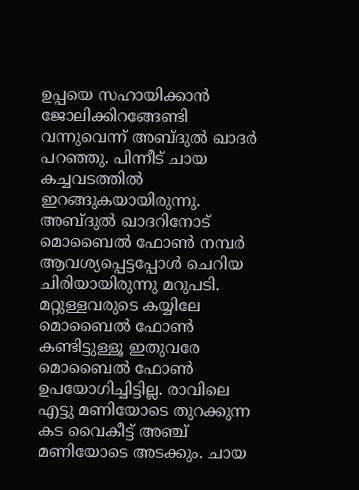ഉപ്പയെ സഹായിക്കാന്‍ ജോലിക്കിറങ്ങേണ്ടി വന്നുവെന്ന് അബ്ദുല്‍ ഖാദര്‍ പറഞ്ഞു. പിന്നീട് ചായ കച്ചവടത്തില്‍ ഇറങ്ങുകയായിരുന്നു. അബ്ദുല്‍ ഖാദറിനോട് മൊബൈല്‍ ഫോണ്‍ നമ്പര്‍ ആവശ്യപ്പെട്ടപ്പോള്‍ ചെറിയ ചിരിയായിരുന്നു മറുപടി. മറ്റുള്ളവരുടെ കയ്യിലേ മൊബൈല്‍ ഫോണ്‍ കണ്ടിട്ടുള്ളൂ ഇതുവരേ മൊബൈല്‍ ഫോണ്‍ ഉപയോഗിച്ചിട്ടില്ല. രാവിലെ എട്ടു മണിയോടെ തുറക്കുന്ന കട വൈകീട്ട് അഞ്ച് മണിയോടെ അടക്കും. ചായ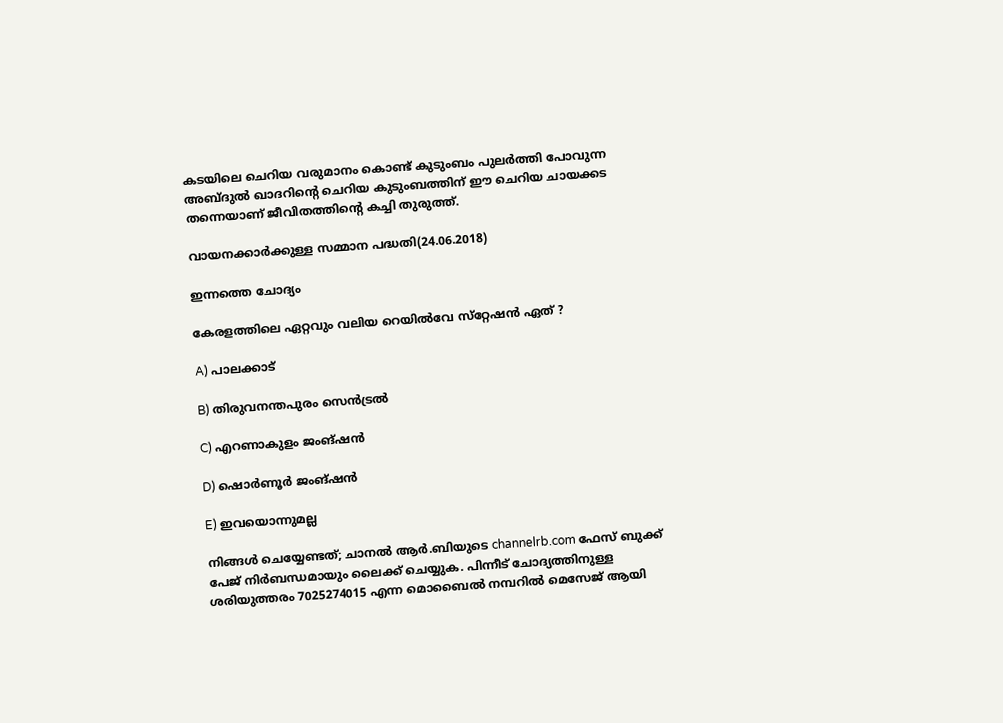കടയിലെ ചെറിയ വരുമാനം കൊണ്ട് കുടുംബം പുലര്‍ത്തി പോവുന്ന അബ്ദുല്‍ ഖാദറിന്റെ ചെറിയ കുടുംബത്തിന് ഈ ചെറിയ ചായക്കട തന്നെയാണ് ജീവിതത്തിന്റെ കച്ചി തുരുത്ത്.

വായനക്കാര്‍ക്കുള്ള സമ്മാന പദ്ധതി(24.06.2018)

ഇന്നത്തെ ചോദ്യം

കേരളത്തിലെ ഏറ്റവും വലിയ റെയില്‍വേ സ്‌റ്റേഷന്‍ ഏത് ?

A) പാലക്കാട്

B) തിരുവനന്തപുരം സെന്‍ട്രല്‍

C) എറണാകുളം ജംങ്ഷന്‍

D) ഷൊര്‍ണൂര്‍ ജംങ്ഷന്‍

E) ഇവയൊന്നുമല്ല

നിങ്ങള്‍ ചെയ്യേണ്ടത്; ചാനല്‍ ആര്‍.ബിയുടെ channelrb.com ഫേസ് ബുക്ക് പേജ് നിര്‍ബന്ധമായും ലൈക്ക് ചെയ്യുക. പിന്നീട് ചോദ്യത്തിനുള്ള ശരിയുത്തരം 7025274015 എന്ന മൊബൈല്‍ നമ്പറില്‍ മെസേജ് ആയി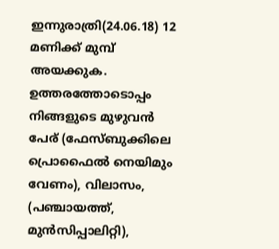ഇന്നുരാത്രി(24.06.18) 12 മണിക്ക് മുമ്പ് അയക്കുക. ഉത്തരത്തോടൊപ്പം നിങ്ങളുടെ മുഴുവന്‍ പേര് (ഫേസ്ബുക്കിലെ പ്രൊഫൈല്‍ നെയിമും വേണം), വിലാസം, (പഞ്ചായത്ത്, മുന്‍സിപ്പാലിറ്റി),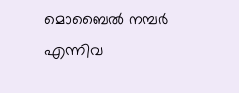മൊബൈല്‍ നമ്പര്‍ എന്നിവ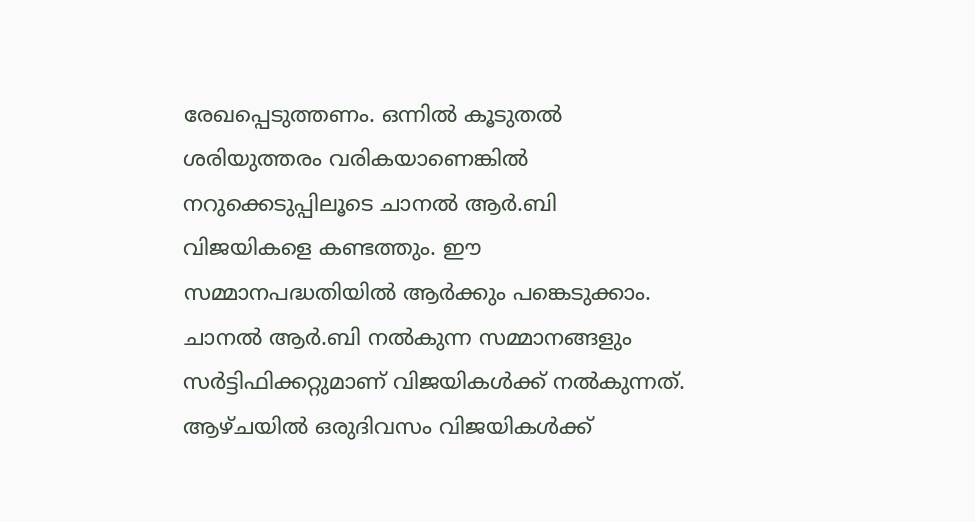രേഖപ്പെടുത്തണം. ഒന്നില്‍ കൂടുതല്‍ ശരിയുത്തരം വരികയാണെങ്കില്‍ നറുക്കെടുപ്പിലൂടെ ചാനല്‍ ആര്‍.ബി വിജയികളെ കണ്ടത്തും. ഈ സമ്മാനപദ്ധതിയില്‍ ആര്‍ക്കും പങ്കെടുക്കാം. ചാനല്‍ ആര്‍.ബി നല്‍കുന്ന സമ്മാനങ്ങളും സര്‍ട്ടിഫിക്കറ്റുമാണ് വിജയികള്‍ക്ക് നല്‍കുന്നത്. ആഴ്ചയില്‍ ഒരുദിവസം വിജയികള്‍ക്ക്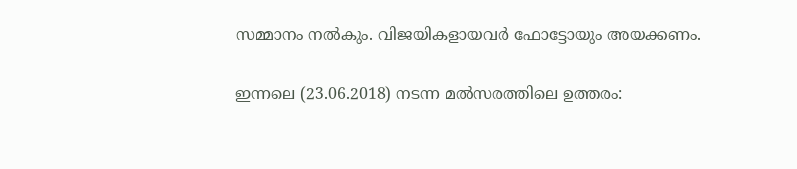സമ്മാനം നല്‍കും. വിജയികളായവര്‍ ഫോട്ടോയും അയക്കണം.

ഇന്നലെ (23.06.2018) നടന്ന മല്‍സരത്തിലെ ഉത്തരം: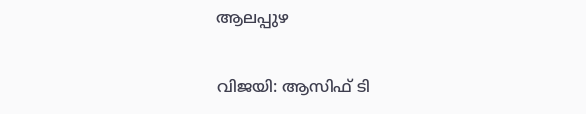ആലപ്പുഴ

വിജയി: ആസിഫ് ടി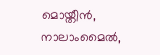മൊയ്തീന്‍, നാലാംമൈല്‍,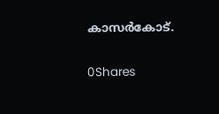കാസര്‍കോട്.

0Shares